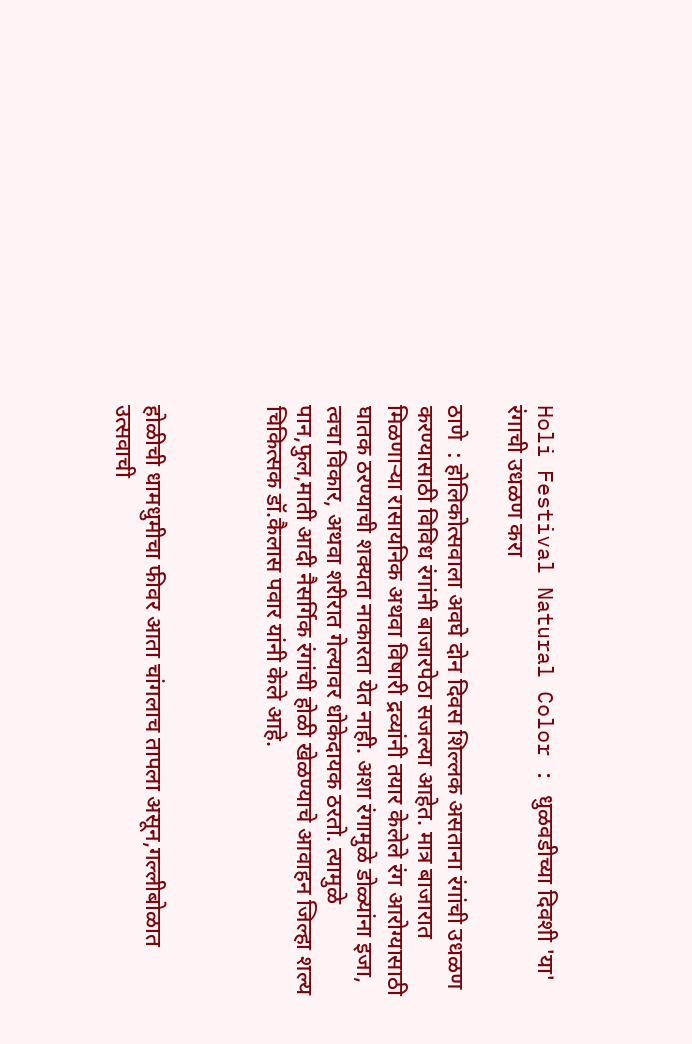Holi Festival Natural Color : धुळवडीच्या दिवशी 'या' रंगाची उधळण करा

ठाणे  : होलिकोत्सवाला अवघे दोन दिवस शिल्लक असताना रंगांची उधळण करण्यासाठी विविध रंगांनी बाजारपेठा सजल्या आहेत. मात्र बाजारात मिळणाऱ्या रासायनिक अथवा विषारी द्रव्यांनी तयार केलेले रंग आरोग्यासाठी घातक ठरण्याची शक्यता नाकारता येत नाही. अशा रंगामुळे डोळ्यांना इजा, त्वचा विकार, अथवा शरीरात गेल्यावर धोकेदायक ठरतो. त्यामुळे पान,फुल,माती आदी नैसर्गिक रंगांची होळी खेळण्याचे आवाहन जिल्हा शल्य चिकित्सक डॉ.कैलास पवार यांनी केले आहे.



होळीची धामधुमीचा फीवर आता चांगलाच तापला असून,गल्लीबोळात उत्सवाची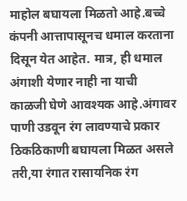माहोल बघायला मिळतो आहे.बच्चे कंपनी आत्तापासूनच धमाल करताना दिसून येत आहेत. मात्र, ही धमाल अंगाशी येणार नाही ना याची काळजी घेणे आवश्यक आहे.अंगावर पाणी उडवून रंग लावण्याचे प्रकार ठिकठिकाणी बघायला मिळत असले तरी,या रंगात रासायनिक रंग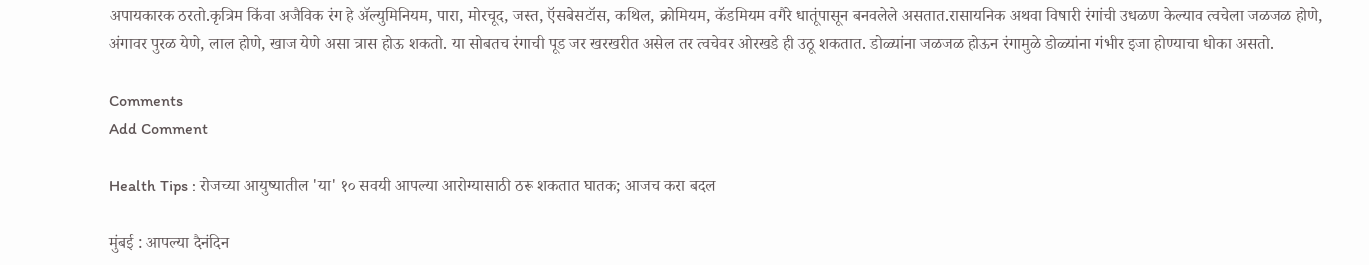अपायकारक ठरतो.कृत्रिम किंवा अजैविक रंग हे ॲल्युमिनियम, पारा, मोरचूद, जस्त, ऍसबेसटॉस, कथिल, क्रोमियम, कॅडमियम वगैरे धातूंपासून बनवलेले असतात.रासायनिक अथवा विषारी रंगांची उधळण केल्याव त्वचेला जळजळ होणे, अंगावर पुरळ येणे, लाल होणे, खाज येणे असा त्रास होऊ शकतो. या सोबतच रंगाची पूड जर खरखरीत असेल तर त्वचेवर ओरखडे ही उठू शकतात. डोळ्यांना जळजळ होऊन रंगामुळे डोळ्यांना गंभीर इजा होण्याचा धोका असतो.

Comments
Add Comment

Health Tips : रोजच्या आयुष्यातील 'या' १० सवयी आपल्या आरोग्यासाठी ठरू शकतात घातक; आजच करा बदल

मुंबई : आपल्या दैनंदिन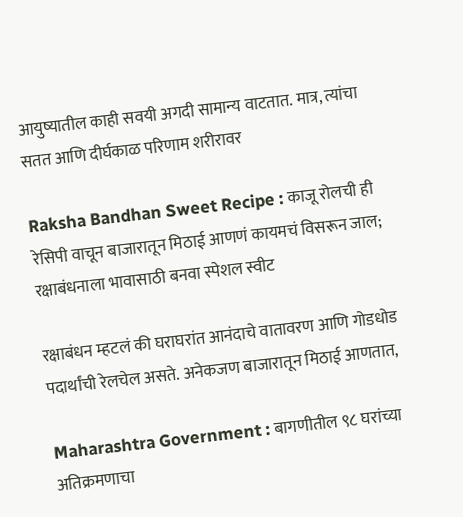आयुष्यातील काही सवयी अगदी सामान्य वाटतात. मात्र, त्यांचा सतत आणि दीर्घकाळ परिणाम शरीरावर

Raksha Bandhan Sweet Recipe : काजू रोलची ही रेसिपी वाचून बाजारातून मिठाई आणणं कायमचं विसरून जाल; रक्षाबंधनाला भावासाठी बनवा स्पेशल स्वीट

रक्षाबंधन म्हटलं की घराघरांत आनंदाचे वातावरण आणि गोडधोड पदार्थांची रेलचेल असते. अनेकजण बाजारातून मिठाई आणतात,

Maharashtra Government : बागणीतील ९८ घरांच्या अतिक्रमणाचा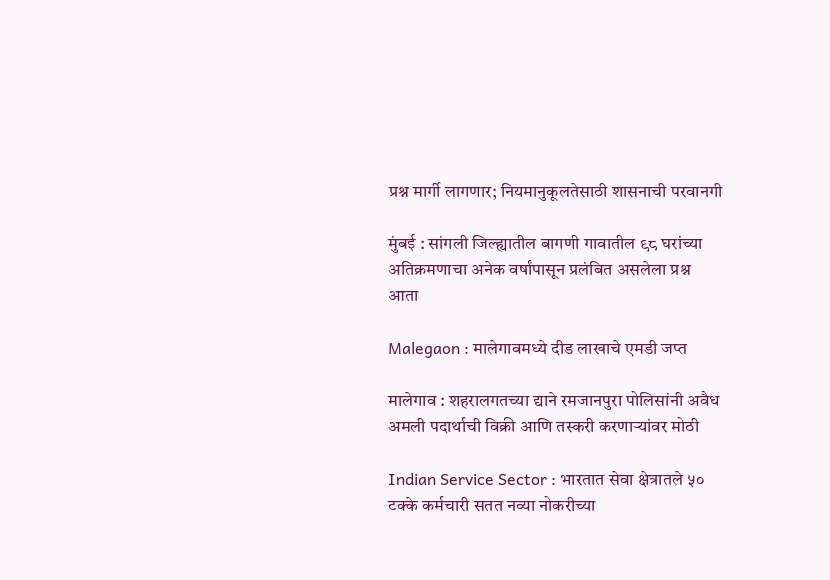प्रश्न मार्गी लागणार; नियमानुकूलतेसाठी शासनाची परवानगी

मुंबई : सांगली जिल्ह्यातील बागणी गावातील ९८ घरांच्या अतिक्रमणाचा अनेक वर्षांपासून प्रलंबित असलेला प्रश्न आता

Malegaon : मालेगावमध्ये दीड लाखाचे एमडी जप्त

मालेगाव : शहरालगतच्या द्याने रमजानपुरा पोलिसांनी अवैध अमली पदार्थाची विक्री आणि तस्करी करणाऱ्यांवर मोठी

Indian Service Sector : भारतात सेवा क्षेत्रातले ५० टक्के कर्मचारी सतत नव्या नोकरीच्या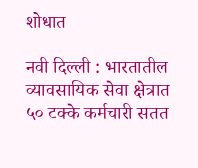शोधात

नवी दिल्ली : भारतातील व्यावसायिक सेवा क्षेत्रात ५० टक्के कर्मचारी सतत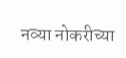नव्या नोकरीच्या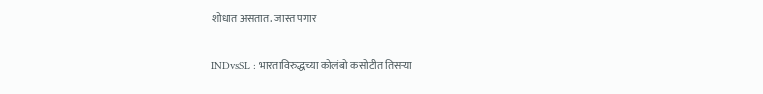शोधात असतात. जास्त पगार

INDvsSL : भारताविरुद्धच्या कोलंबो कसोटीत तिसऱ्या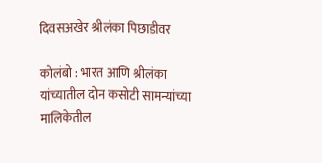दिवसअखेर श्रीलंका पिछाडीवर

कोलंबो : भारत आणि श्रीलंका यांच्यातील दोन कसोटी सामन्यांच्या मालिकेतील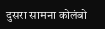दुसरा सामना कोलंबो